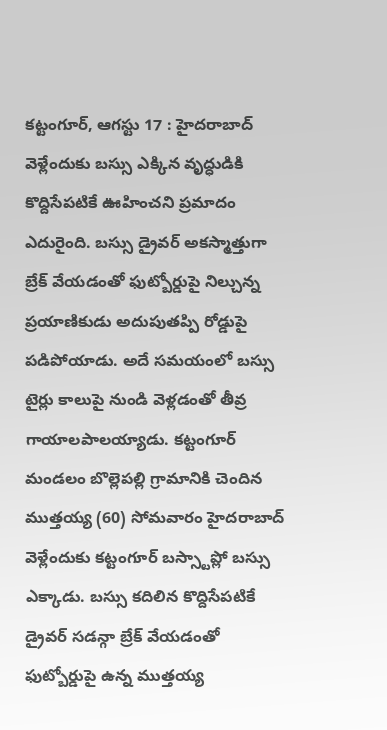కట్టంగూర్, ఆగస్టు 17 : హైదరాబాద్ వెళ్లేందుకు బస్సు ఎక్కిన వృద్ధుడికి కొద్దిసేపటికే ఊహించని ప్రమాదం ఎదురైంది. బస్సు డ్రైవర్ అకస్మాత్తుగా బ్రేక్ వేయడంతో ఫుట్బోర్డుపై నిల్చున్న ప్రయాణికుడు అదుపుతప్పి రోడ్డుపై పడిపోయాడు. అదే సమయంలో బస్సు టైర్లు కాలుపై నుండి వెళ్లడంతో తీవ్ర గాయాలపాలయ్యాడు. కట్టంగూర్ మండలం బొల్లెపల్లి గ్రామానికి చెందిన ముత్తయ్య (60) సోమవారం హైదరాబాద్ వెళ్లేందుకు కట్టంగూర్ బస్స్టాప్లో బస్సు ఎక్కాడు. బస్సు కదిలిన కొద్దిసేపటికే డ్రైవర్ సడన్గా బ్రేక్ వేయడంతో ఫుట్బోర్డుపై ఉన్న ముత్తయ్య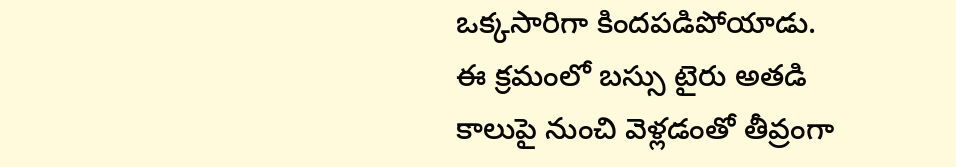ఒక్కసారిగా కిందపడిపోయాడు. ఈ క్రమంలో బస్సు టైరు అతడి కాలుపై నుంచి వెళ్లడంతో తీవ్రంగా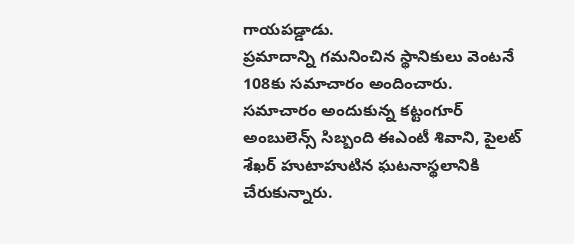గాయపడ్డాడు.
ప్రమాదాన్ని గమనించిన స్థానికులు వెంటనే 108కు సమాచారం అందించారు. సమాచారం అందుకున్న కట్టంగూర్ అంబులెన్స్ సిబ్బంది ఈఎంటీ శివాని, పైలట్ శేఖర్ హుటాహుటిన ఘటనాస్థలానికి చేరుకున్నారు.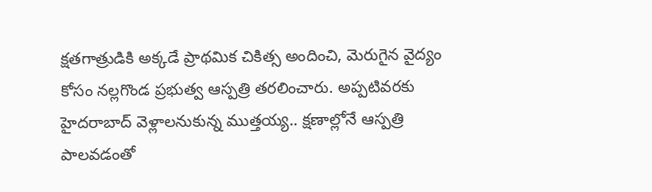క్షతగాత్రుడికి అక్కడే ప్రాథమిక చికిత్స అందించి, మెరుగైన వైద్యం కోసం నల్లగొండ ప్రభుత్వ ఆస్పత్రి తరలించారు. అప్పటివరకు హైదరాబాద్ వెళ్లాలనుకున్న ముత్తయ్య.. క్షణాల్లోనే ఆస్పత్రి పాలవడంతో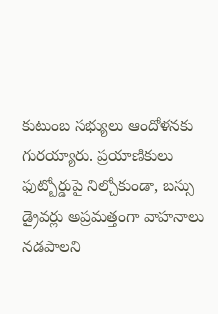కుటుంబ సభ్యులు ఆందోళనకు గురయ్యారు. ప్రయాణికులు ఫుట్బోర్డుపై నిల్చోకుండా, బస్సు డ్రైవర్లు అప్రమత్తంగా వాహనాలు నడపాలని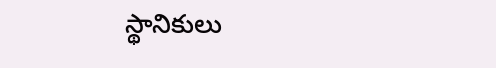స్థానికులు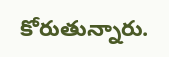కోరుతున్నారు.